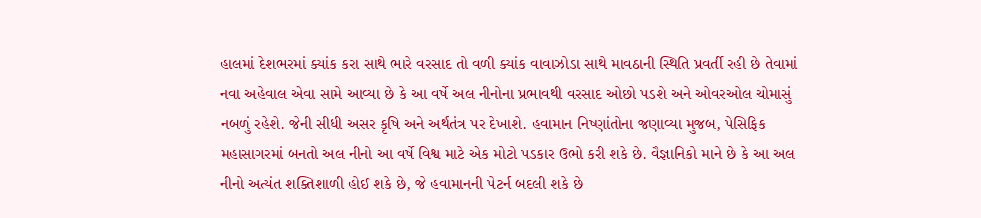હાલમાં દેશભરમાં ક્યાંક કરા સાથે ભારે વરસાદ તો વળી ક્યાંક વાવાઝોડા સાથે માવઠાની સ્થિતિ પ્રવર્તી રહી છે તેવામાં નવા અહેવાલ એવા સામે આવ્યા છે કે આ વર્ષે અલ નીનોના પ્રભાવથી વરસાદ ઓછો પડશે અને ઓવરઓલ ચોમાસું નબળું રહેશે. જેની સીધી અસર કૃષિ અને અર્થતંત્ર પર દેખાશે. હવામાન નિષ્ણાંતોના જણાવ્યા મુજબ, પેસિફિક મહાસાગરમાં બનતો અલ નીનો આ વર્ષે વિશ્વ માટે એક મોટો પડકાર ઉભો કરી શકે છે. વૈજ્ઞાનિકો માને છે કે આ અલ નીનો અત્યંત શક્તિશાળી હોઈ શકે છે, જે હવામાનની પેટર્ન બદલી શકે છે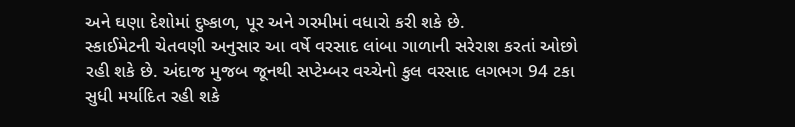અને ઘણા દેશોમાં દુષ્કાળ, પૂર અને ગરમીમાં વધારો કરી શકે છે.
સ્કાઈમેટની ચેતવણી અનુસાર આ વર્ષે વરસાદ લાંબા ગાળાની સરેરાશ કરતાં ઓછો રહી શકે છે. અંદાજ મુજબ જૂનથી સપ્ટેમ્બર વચ્ચેનો કુલ વરસાદ લગભગ 94 ટકા સુધી મર્યાદિત રહી શકે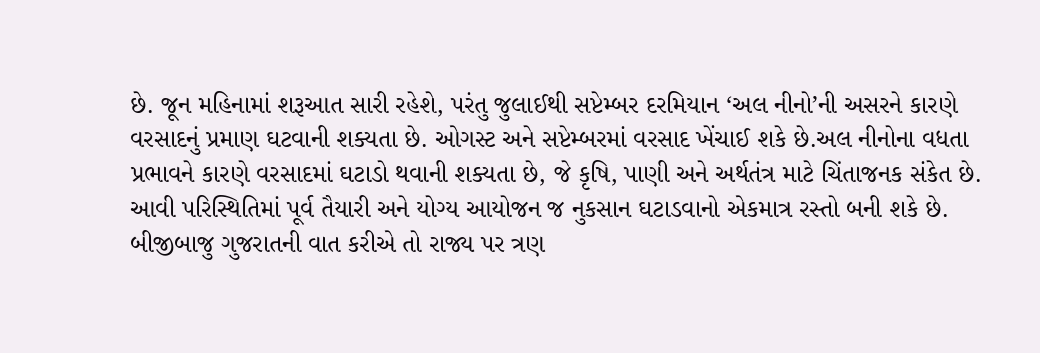છે. જૂન મહિનામાં શરૂઆત સારી રહેશે, પરંતુ જુલાઈથી સપ્ટેમ્બર દરમિયાન ‘અલ નીનો’ની અસરને કારણે વરસાદનું પ્રમાણ ઘટવાની શક્યતા છે. ઓગસ્ટ અને સપ્ટેમ્બરમાં વરસાદ ખેંચાઈ શકે છે.અલ નીનોના વધતા પ્રભાવને કારણે વરસાદમાં ઘટાડો થવાની શક્યતા છે, જે કૃષિ, પાણી અને અર્થતંત્ર માટે ચિંતાજનક સંકેત છે. આવી પરિસ્થિતિમાં પૂર્વ તૈયારી અને યોગ્ય આયોજન જ નુકસાન ઘટાડવાનો એકમાત્ર રસ્તો બની શકે છે.
બીજીબાજુ ગુજરાતની વાત કરીએ તો રાજ્ય પર ત્રણ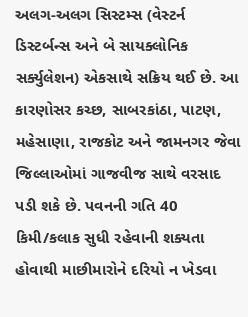અલગ-અલગ સિસ્ટમ્સ (વેસ્ટર્ન ડિસ્ટર્બન્સ અને બે સાયક્લોનિક સર્ક્યુલેશન) એકસાથે સક્રિય થઈ છે. આ કારણોસર કચ્છ, સાબરકાંઠા, પાટણ, મહેસાણા, રાજકોટ અને જામનગર જેવા જિલ્લાઓમાં ગાજવીજ સાથે વરસાદ પડી શકે છે. પવનની ગતિ 40 કિમી/કલાક સુધી રહેવાની શક્યતા હોવાથી માછીમારોને દરિયો ન ખેડવા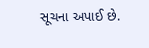સૂચના અપાઈ છે.